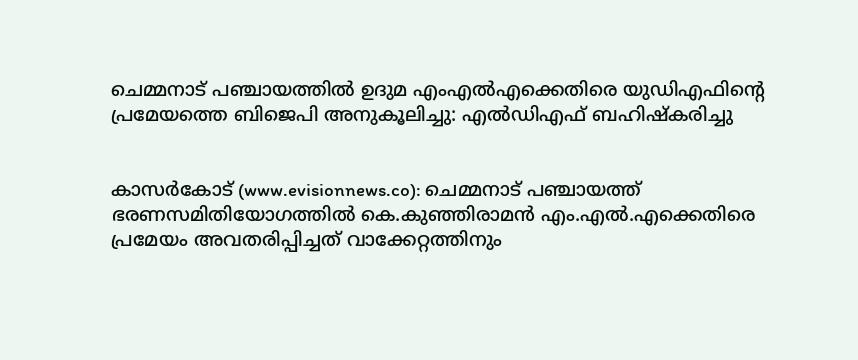ചെമ്മനാട് പഞ്ചായത്തില്‍ ഉദുമ എംഎല്‍എക്കെതിരെ യുഡിഎഫിന്റെ പ്രമേയത്തെ ബിജെപി അനുകൂലിച്ചു: എല്‍ഡിഎഫ് ബഹിഷ്‌കരിച്ചു


കാസര്‍കോട് (www.evisionnews.co): ചെമ്മനാട് പഞ്ചായത്ത് ഭരണസമിതിയോഗത്തില്‍ കെ.കുഞ്ഞിരാമന്‍ എം.എല്‍.എക്കെതിരെ പ്രമേയം അവതരിപ്പിച്ചത് വാക്കേറ്റത്തിനും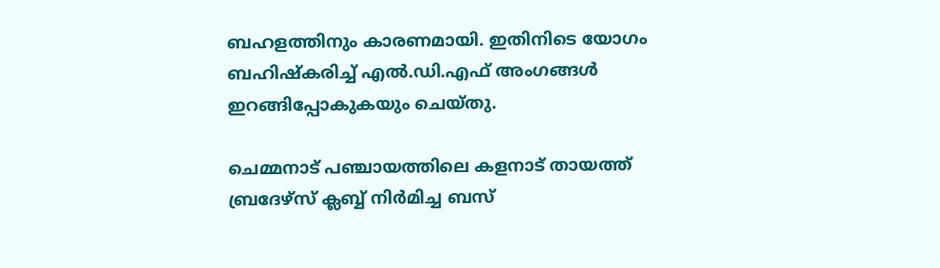ബഹളത്തിനും കാരണമായി. ഇതിനിടെ യോഗം ബഹിഷ്‌കരിച്ച് എല്‍.ഡി.എഫ് അംഗങ്ങള്‍ ഇറങ്ങിപ്പോകുകയും ചെയ്തു.

ചെമ്മനാട് പഞ്ചായത്തിലെ കളനാട് തായത്ത് ബ്രദേഴ്‌സ് ക്ലബ്ബ് നിര്‍മിച്ച ബസ്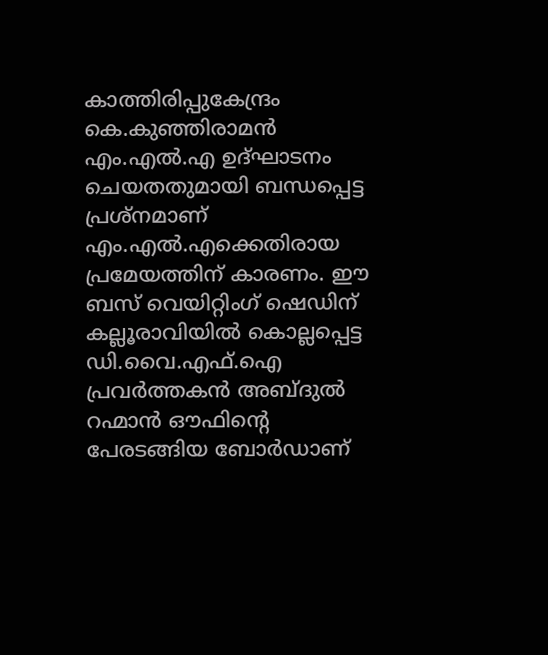കാത്തിരിപ്പുകേന്ദ്രം കെ.കുഞ്ഞിരാമന്‍ എം.എല്‍.എ ഉദ്ഘാടനം ചെയതതുമായി ബന്ധപ്പെട്ട പ്രശ്‌നമാണ് എം.എല്‍.എക്കെതിരായ പ്രമേയത്തിന് കാരണം. ഈ ബസ് വെയിറ്റിംഗ് ഷെഡിന് കല്ലൂരാവിയില്‍ കൊല്ലപ്പെട്ട ഡി.വൈ.എഫ്.ഐ പ്രവര്‍ത്തകന്‍ അബ്ദുല്‍ റഹ്മാന്‍ ഔഫിന്റെ പേരടങ്ങിയ ബോര്‍ഡാണ്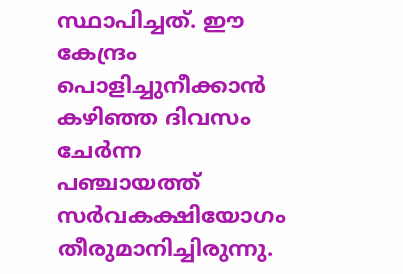സ്ഥാപിച്ചത്. ഈ കേന്ദ്രം പൊളിച്ചുനീക്കാന്‍ കഴിഞ്ഞ ദിവസം ചേര്‍ന്ന പഞ്ചായത്ത് സര്‍വകക്ഷിയോഗം തീരുമാനിച്ചിരുന്നു.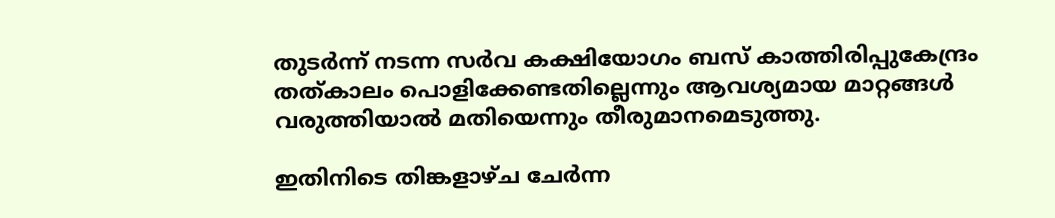തുടര്‍ന്ന് നടന്ന സര്‍വ കക്ഷിയോഗം ബസ് കാത്തിരിപ്പുകേന്ദ്രം തത്കാലം പൊളിക്കേണ്ടതില്ലെന്നും ആവശ്യമായ മാറ്റങ്ങള്‍ വരുത്തിയാല്‍ മതിയെന്നും തീരുമാനമെടുത്തു.

ഇതിനിടെ തിങ്കളാഴ്ച ചേര്‍ന്ന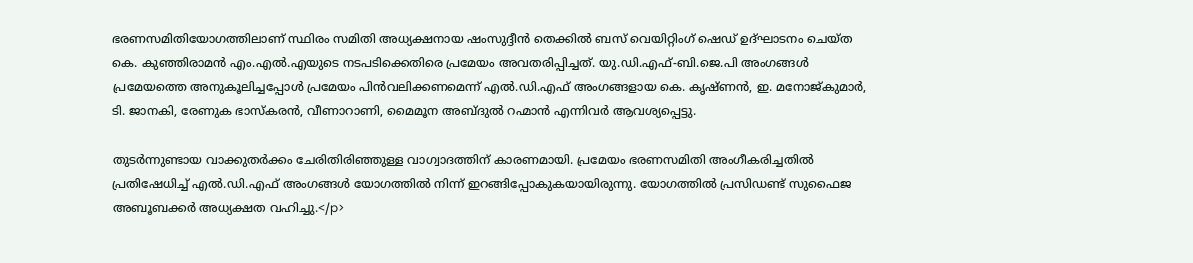ഭരണസമിതിയോഗത്തിലാണ് സ്ഥിരം സമിതി അധ്യക്ഷനായ ഷംസുദ്ദീന്‍ തെക്കില്‍ ബസ് വെയിറ്റിംഗ് ഷെഡ് ഉദ്ഘാടനം ചെയ്ത കെ. കുഞ്ഞിരാമന്‍ എം.എല്‍.എയുടെ നടപടിക്കെതിരെ പ്രമേയം അവതരിപ്പിച്ചത്. യു.ഡി.എഫ്-ബി.ജെ.പി അംഗങ്ങള്‍ പ്രമേയത്തെ അനുകൂലിച്ചപ്പോള്‍ പ്രമേയം പിന്‍വലിക്കണമെന്ന് എല്‍.ഡി.എഫ് അംഗങ്ങളായ കെ. കൃഷ്ണന്‍, ഇ. മനോജ്കുമാര്‍, ടി. ജാനകി, രേണുക ഭാസ്‌കരന്‍, വീണാറാണി, മൈമൂന അബ്ദുല്‍ റഹ്മാന്‍ എന്നിവര്‍ ആവശ്യപ്പെട്ടു.

തുടര്‍ന്നുണ്ടായ വാക്കുതര്‍ക്കം ചേരിതിരിഞ്ഞുള്ള വാഗ്വാദത്തിന് കാരണമായി. പ്രമേയം ഭരണസമിതി അംഗീകരിച്ചതില്‍ പ്രതിഷേധിച്ച് എല്‍.ഡി.എഫ് അംഗങ്ങള്‍ യോഗത്തില്‍ നിന്ന് ഇറങ്ങിപ്പോകുകയായിരുന്നു. യോഗത്തില്‍ പ്രസിഡണ്ട് സുഫൈജ അബൂബക്കര്‍ അധ്യക്ഷത വഹിച്ചു.</p>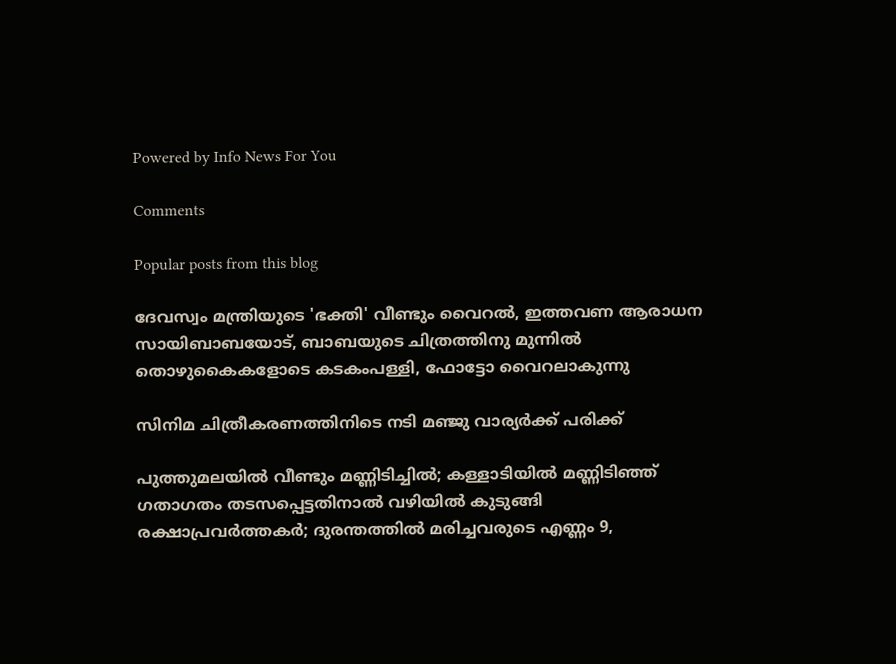Powered by Info News For You

Comments

Popular posts from this blog

ദേവസ്വം മന്ത്രിയുടെ 'ഭക്തി' വീണ്ടും വൈറല്‍, ഇത്തവണ ആരാധന സായിബാബയോട്, ബാബയുടെ ചിത്രത്തിനു മുന്നില്‍ തൊഴുകൈകളോടെ കടകംപള്ളി, ഫോട്ടോ വൈറലാകുന്നു

സിനിമ ചിത്രീകരണത്തിനിടെ നടി മഞ്ജു വാര്യര്‍ക്ക് പരിക്ക്

പുത്തുമലയില്‍ വീണ്ടും മണ്ണിടിച്ചില്‍; കള്ളാടിയില്‍ മണ്ണിടിഞ്ഞ് ഗതാഗതം തടസപ്പെട്ടതിനാല്‍ വഴിയില്‍ കുടുങ്ങി രക്ഷാപ്രവര്‍ത്തകര്‍; ദുരന്തത്തില്‍ മരിച്ചവരുടെ എണ്ണം 9,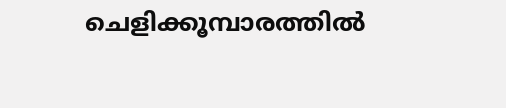ചെളിക്കൂമ്പാരത്തില്‍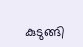കുടുങ്ങി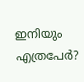ഇനിയും എത്രപേര്‍?